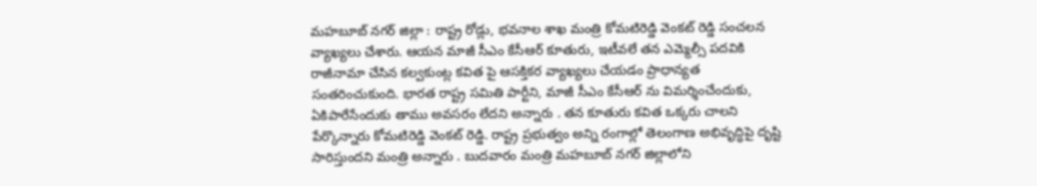మహబూబ్ నగర్ జిల్లా : రాష్ట్ర రోడ్లు, భవనాల శాఖ మంత్రి కోమటిరెడ్డి వెంకట్ రెడ్డి సంచలన వ్యాఖ్యలు చేశారు. ఆయన మాజీ సీఎం కేసీఆర్ కూతురు, ఇటీవలే తన ఎమ్మెల్సీ పదవికి రాజీనామా చేసిన కల్వకుంట్ల కవిత పై ఆసక్తికర వ్యాఖ్యలు చేయడం ప్రాధాన్యత సంతరించుకుంది. భారత రాష్ట్ర సమితి పార్టీని, మాజీ సీఎం కేసీఆర్ ను విమర్శించేందుకు, ఏకిపారేసేందుకు తాము అవసరం లేదని అన్నారు . తన కూతురు కవిత ఒక్కరు చాలని పేర్కొన్నారు కోమటిరెడ్డి వెంకట్ రెడ్డి. రాష్ట్ర ప్రభుత్వం అన్ని రంగాల్లో తెలంగాణ అభివృద్ధిపై దృష్టి సారిస్తుందని మంత్రి అన్నారు . బుదవారం మంత్రి మహబూబ్ నగర్ జిల్లాలోని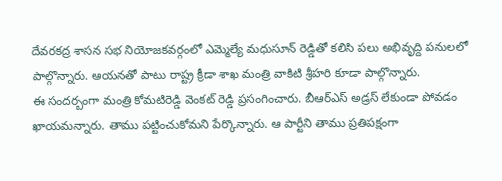దేవరకద్ర శాసన సభ నియోజకవర్గంలో ఎమ్మెల్యే మధుసూన్ రెడ్డితో కలిసి పలు అభివృద్ది పనులలో పాల్గొన్నారు. ఆయనతో పాటు రాష్ట్ర క్రీడా శాఖ మంత్రి వాకిటి శ్రీహరి కూడా పాల్గొన్నారు.
ఈ సందర్బంగా మంత్రి కోమటిరెడ్డి వెంకట్ రెడ్డి ప్రసంగించారు. బీఆర్ఎస్ అడ్రస్ లేకుండా పోవడం ఖాయమన్నారు. తాము పట్టించుకోమని పేర్కొన్నారు. ఆ పార్టీని తాము ప్రతిపక్షంగా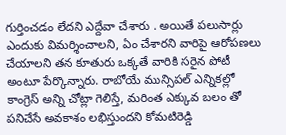గుర్తించడం లేదని ఎద్దేవా చేశారు . అయితే పలుసార్లు ఎందుకు విమర్శించాలని, ఏం చేశారని వారిపై ఆరోపణలు చేయాలని తన కూతురు ఒక్కతే వారికి సరైన పోటీ అంటూ పేర్కొన్నారు. రాబోయే మున్సిపల్ ఎన్నికల్లో కాంగ్రెస్ అన్ని చోట్లా గెలిస్తే, మరింత ఎక్కువ బలం తో పనిచేసే అవకాశం లభిస్తుందని కోమటిరెడ్డి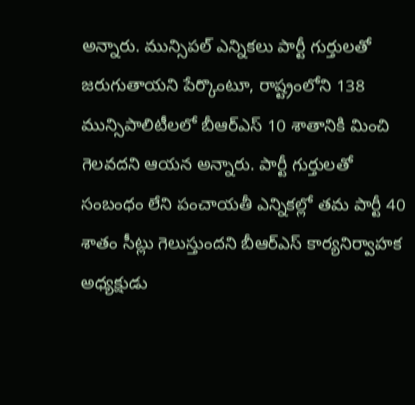అన్నారు. మున్సిపల్ ఎన్నికలు పార్టీ గుర్తులతో జరుగుతాయని పేర్కొంటూ, రాష్ట్రంలోని 138 మున్సిపాలిటీలలో బీఆర్ఎస్ 10 శాతానికి మించి గెలవదని ఆయన అన్నారు. పార్టీ గుర్తులతో సంబంధం లేని పంచాయతీ ఎన్నికల్లో తమ పార్టీ 40 శాతం సీట్లు గెలుస్తుందని బీఆర్ఎస్ కార్యనిర్వాహక అధ్యక్షుడు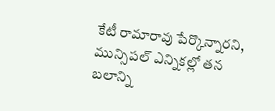కేటీ రామారావు పేర్కొన్నారని, మున్సిపల్ ఎన్నికల్లో తన బలాన్ని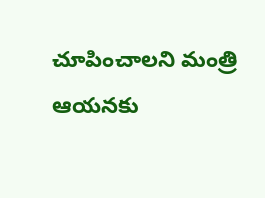చూపించాలని మంత్రి ఆయనకు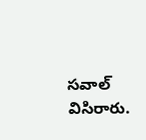సవాల్ విసిరారు.